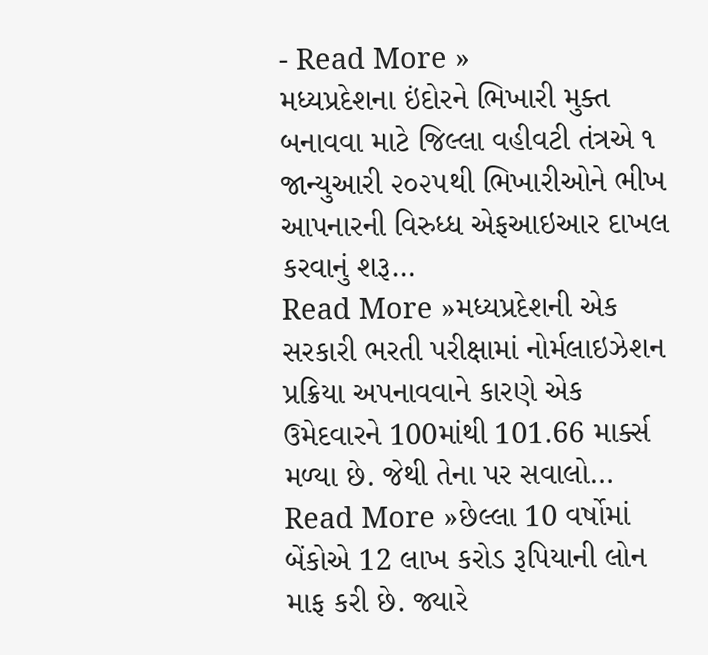- Read More »
મધ્યપ્રદેશના ઇંદોરને ભિખારી મુક્ત બનાવવા માટે જિલ્લા વહીવટી તંત્રએ ૧ જાન્યુઆરી ૨૦૨૫થી ભિખારીઓને ભીખ આપનારની વિરુધ્ધ એફઆઇઆર દાખલ કરવાનું શરૂ…
Read More »મધ્યપ્રદેશની એક સરકારી ભરતી પરીક્ષામાં નોર્મલાઇઝેશન પ્રક્રિયા અપનાવવાને કારણે એક ઉમેદવારને 100માંથી 101.66 માર્ક્સ મળ્યા છે. જેથી તેના પર સવાલો…
Read More »છેલ્લા 10 વર્ષોમાં બેંકોએ 12 લાખ કરોડ રૂપિયાની લોન માફ કરી છે. જ્યારે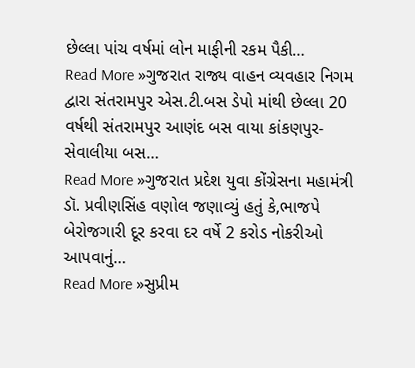છેલ્લા પાંચ વર્ષમાં લોન માફીની રકમ પૈકી…
Read More »ગુજરાત રાજ્ય વાહન વ્યવહાર નિગમ દ્વારા સંતરામપુર એસ.ટી.બસ ડેપો માંથી છેલ્લા 20 વર્ષથી સંતરામપુર આણંદ બસ વાયા કાંકણપુર- સેવાલીયા બસ…
Read More »ગુજરાત પ્રદેશ યુવા કોંગ્રેસના મહામંત્રી ડૉ. પ્રવીણસિંહ વણોલ જણાવ્યું હતું કે,ભાજપે બેરોજગારી દૂર કરવા દર વર્ષે 2 કરોડ નોકરીઓ આપવાનું…
Read More »સુપ્રીમ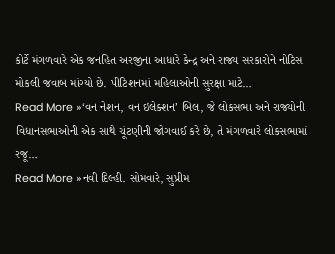કોર્ટે મંગળવારે એક જનહિત અરજીના આધારે કેન્દ્ર અને રાજ્ય સરકારોને નોટિસ મોકલી જવાબ માંગ્યો છે. પીટિશનમાં મહિલાઓની સુરક્ષા માટે…
Read More »‘વન નેશન, વન ઇલેક્શન’ બિલ, જે લોકસભા અને રાજ્યોની વિધાનસભાઓની એક સાથે ચૂંટણીની જોગવાઈ કરે છે, તે મંગળવારે લોકસભામાં રજૂ…
Read More »નવી દિલ્હી. સોમવારે, સુપ્રીમ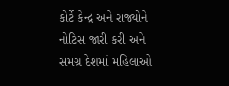કોર્ટે કેન્દ્ર અને રાજ્યોને નોટિસ જારી કરી અને સમગ્ર દેશમાં મહિલાઓ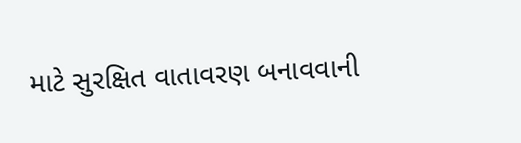માટે સુરક્ષિત વાતાવરણ બનાવવાની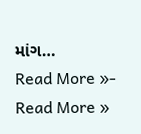માંગ…
Read More »- Read More »